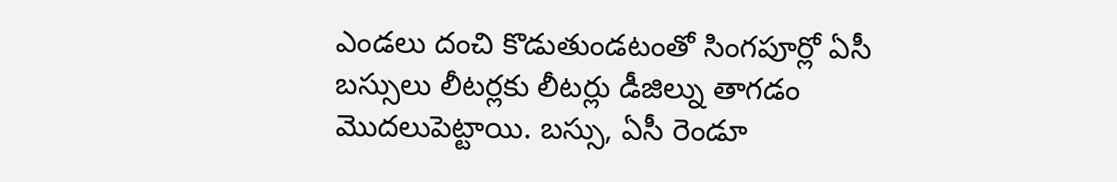ఎండలు దంచి కొడుతుండటంతో సింగపూర్లో ఏసీ బస్సులు లీటర్లకు లీటర్లు డీజిల్ను తాగడం మొదలుపెట్టాయి. బస్సు, ఏసీ రెండూ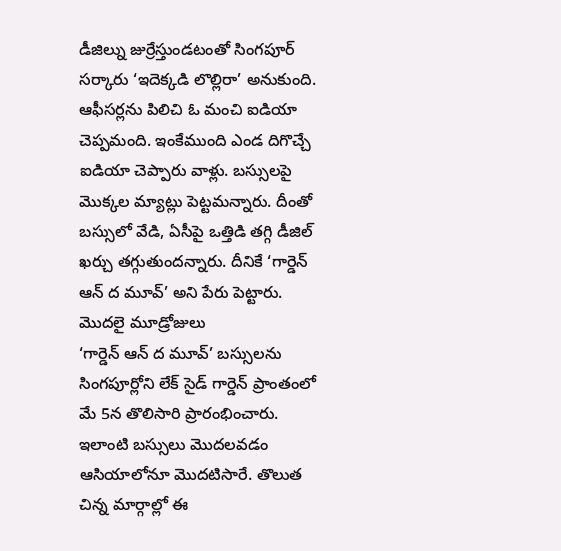డీజిల్ను జుర్రేస్తుండటంతో సింగపూర్ సర్కారు ‘ఇదెక్కడి లొల్లిరా’ అనుకుంది. ఆఫీసర్లను పిలిచి ఓ మంచి ఐడియా చెప్పమంది. ఇంకేముంది ఎండ దిగొచ్చే ఐడియా చెప్పారు వాళ్లు. బస్సులపై మొక్కల మ్యాట్లు పెట్టమన్నారు. దీంతో బస్సులో వేడి, ఏసీపై ఒత్తిడి తగ్గి డీజిల్ ఖర్చు తగ్గుతుందన్నారు. దీనికే ‘గార్డెన్ ఆన్ ద మూవ్’ అని పేరు పెట్టారు.
మొదలై మూడ్రోజులు
‘గార్డెన్ ఆన్ ద మూవ్’ బస్సులను సింగపూర్లోని లేక్ సైడ్ గార్డెన్ ప్రాంతంలో మే 5న తొలిసారి ప్రారంభించారు. ఇలాంటి బస్సులు మొదలవడం ఆసియాలోనూ మొదటిసారే. తొలుత చిన్న మార్గాల్లో ఈ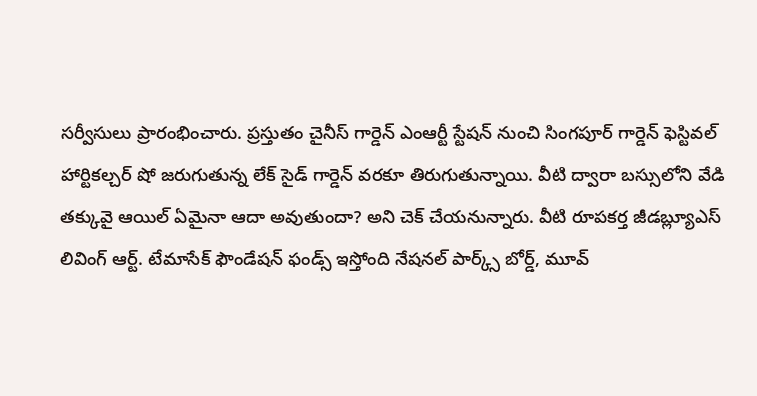సర్వీసులు ప్రారంభించారు. ప్రస్తుతం చైనీస్ గార్డెన్ ఎంఆర్టీ స్టేషన్ నుంచి సింగపూర్ గార్డెన్ ఫెస్టివల్ హార్టికల్చర్ షో జరుగుతున్న లేక్ సైడ్ గార్డెన్ వరకూ తిరుగుతున్నాయి. వీటి ద్వారా బస్సులోని వేడి తక్కువై ఆయిల్ ఏమైనా ఆదా అవుతుందా? అని చెక్ చేయనున్నారు. వీటి రూపకర్త జీడబ్ల్యూఎస్ లివింగ్ ఆర్ట్. టేమాసేక్ ఫౌండేషన్ ఫండ్స్ ఇస్తోంది నేషనల్ పార్క్స్ బోర్డ్, మూవ్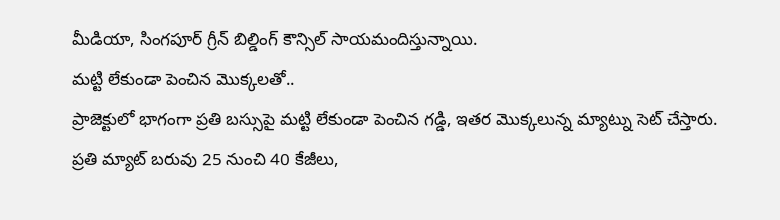మీడియా, సింగపూర్ గ్రీన్ బిల్డింగ్ కౌన్సిల్ సాయమందిస్తున్నాయి.
మట్టి లేకుండా పెంచిన మొక్కలతో..
ప్రాజెక్టులో భాగంగా ప్రతి బస్సుపై మట్టి లేకుండా పెంచిన గడ్డి, ఇతర మొక్కలున్న మ్యాట్ను సెట్ చేస్తారు. ప్రతి మ్యాట్ బరువు 25 నుంచి 40 కేజీలు,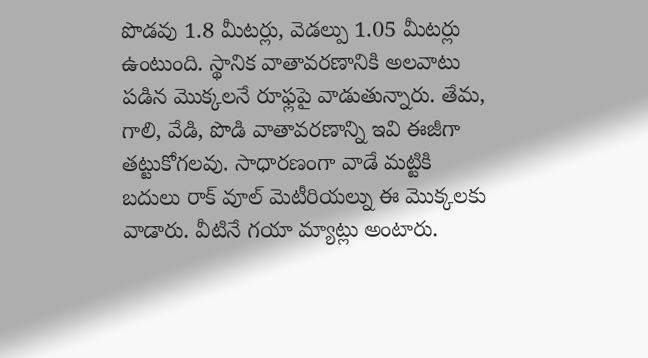పొడవు 1.8 మీటర్లు, వెడల్పు 1.05 మీటర్లు ఉంటుంది. స్థానిక వాతావరణానికి అలవాటు పడిన మొక్కలనే రూఫ్లపై వాడుతున్నారు. తేమ, గాలి, వేడి, పొడి వాతావరణాన్ని ఇవి ఈజీగా తట్టుకోగలవు. సాధారణంగా వాడే మట్టికి బదులు రాక్ వూల్ మెటీరియల్ను ఈ మొక్కలకు వాడారు. వీటినే గయా మ్యాట్లు అంటారు.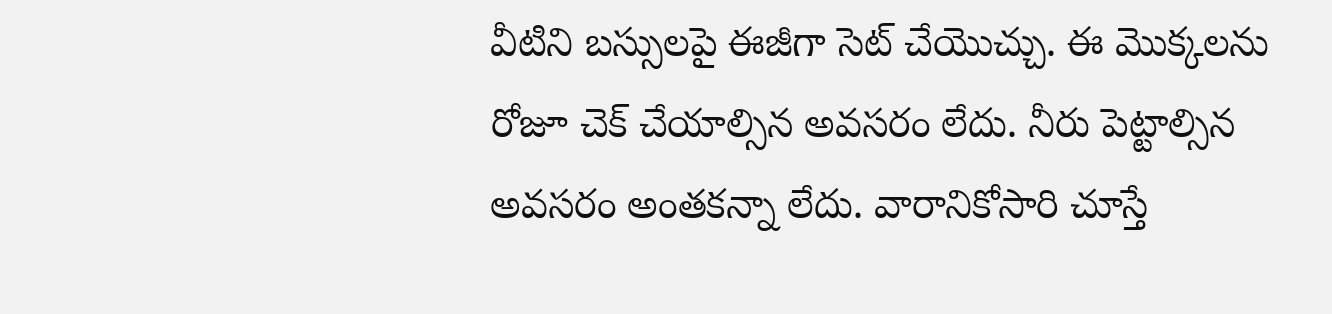వీటిని బస్సులపై ఈజీగా సెట్ చేయొచ్చు. ఈ మొక్కలను రోజూ చెక్ చేయాల్సిన అవసరం లేదు. నీరు పెట్టాల్సిన అవసరం అంతకన్నా లేదు. వారానికోసారి చూస్తే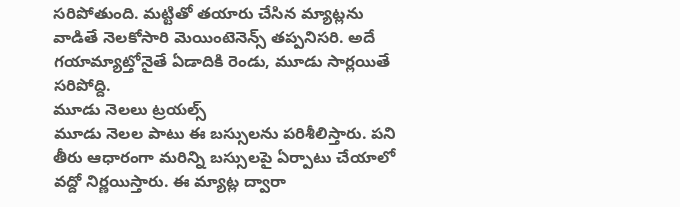సరిపోతుంది. మట్టితో తయారు చేసిన మ్యాట్లను వాడితే నెలకోసారి మెయింటెనెన్స్ తప్పనిసరి. అదే గయామ్యాట్తోనైతే ఏడాదికి రెండు, మూడు సార్లయితే సరిపోద్ది.
మూడు నెలలు ట్రయల్స్
మూడు నెలల పాటు ఈ బస్సులను పరిశీలిస్తారు. పని తీరు ఆధారంగా మరిన్ని బస్సులపై ఏర్పాటు చేయాలో వద్దో నిర్ణయిస్తారు. ఈ మ్యాట్ల ద్వారా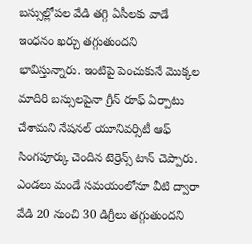బస్సుల్లోపల వేడి తగ్గి ఏసీలకు వాడే ఇంధనం ఖర్చు తగ్గుతుందని భావిస్తున్నారు. ఇంటిపై పెంచుకునే మొక్కల మాదిరి బస్సులపైనా గ్రీన్ రూఫ్ ఏర్పాటు చేశామని నేషనల్ యూనివర్సిటీ ఆఫ్ సింగపూర్కు చెందిన టెర్రెన్స్ టాన్ చెప్పారు. ఎండలు మండే సమయంలోనూ వీటి ద్వారా వేడి 20 నుంచి 30 డిగ్రీలు తగ్గుతుందని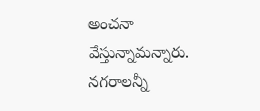అంచనా వేస్తున్నామన్నారు. నగరాలన్నీ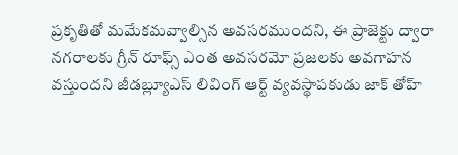ప్రకృతితో మమేకమవ్వాల్సిన అవసరముందని, ఈ ప్రాజెక్టు ద్వారా నగరాలకు గ్రీన్ రూఫ్స్ ఎంత అవసరమో ప్రజలకు అవగాహన వస్తుందని జీడబ్ల్యూఎస్ లివింగ్ ఆర్ట్ వ్యవస్థాపకుడు జాక్ తోహ్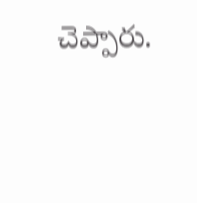చెప్పారు.